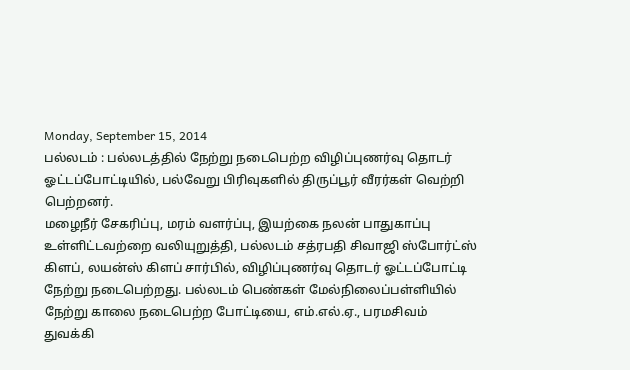Monday, September 15, 2014
பல்லடம் : பல்லடத்தில் நேற்று நடைபெற்ற விழிப்புணர்வு தொடர் ஓட்டப்போட்டியில், பல்வேறு பிரிவுகளில் திருப்பூர் வீரர்கள் வெற்றி பெற்றனர்.
மழைநீர் சேகரிப்பு, மரம் வளர்ப்பு, இயற்கை நலன் பாதுகாப்பு உள்ளிட்டவற்றை வலியுறுத்தி, பல்லடம் சத்ரபதி சிவாஜி ஸ்போர்ட்ஸ் கிளப், லயன்ஸ் கிளப் சார்பில், விழிப்புணர்வு தொடர் ஓட்டப்போட்டி நேற்று நடைபெற்றது. பல்லடம் பெண்கள் மேல்நிலைப்பள்ளியில் நேற்று காலை நடைபெற்ற போட்டியை, எம்.எல்.ஏ., பரமசிவம் துவக்கி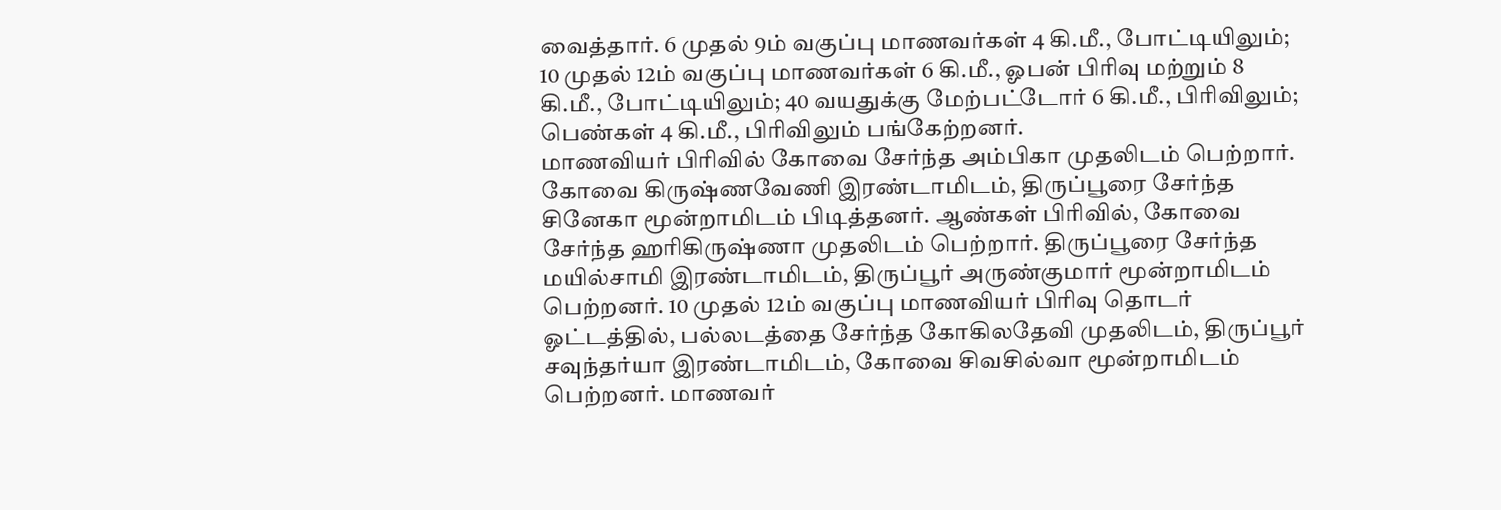வைத்தார். 6 முதல் 9ம் வகுப்பு மாணவர்கள் 4 கி.மீ., போட்டியிலும்; 10 முதல் 12ம் வகுப்பு மாணவர்கள் 6 கி.மீ., ஓபன் பிரிவு மற்றும் 8 கி.மீ., போட்டியிலும்; 40 வயதுக்கு மேற்பட்டோர் 6 கி.மீ., பிரிவிலும்; பெண்கள் 4 கி.மீ., பிரிவிலும் பங்கேற்றனர்.
மாணவியர் பிரிவில் கோவை சேர்ந்த அம்பிகா முதலிடம் பெற்றார். கோவை கிருஷ்ணவேணி இரண்டாமிடம், திருப்பூரை சேர்ந்த சினேகா மூன்றாமிடம் பிடித்தனர். ஆண்கள் பிரிவில், கோவை சேர்ந்த ஹரிகிருஷ்ணா முதலிடம் பெற்றார். திருப்பூரை சேர்ந்த மயில்சாமி இரண்டாமிடம், திருப்பூர் அருண்குமார் மூன்றாமிடம் பெற்றனர். 10 முதல் 12ம் வகுப்பு மாணவியர் பிரிவு தொடர் ஓட்டத்தில், பல்லடத்தை சேர்ந்த கோகிலதேவி முதலிடம், திருப்பூர் சவுந்தர்யா இரண்டாமிடம், கோவை சிவசில்வா மூன்றாமிடம் பெற்றனர். மாணவர்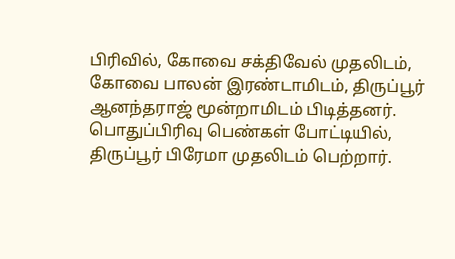பிரிவில், கோவை சக்திவேல் முதலிடம், கோவை பாலன் இரண்டாமிடம், திருப்பூர் ஆனந்தராஜ் மூன்றாமிடம் பிடித்தனர்.
பொதுப்பிரிவு பெண்கள் போட்டியில், திருப்பூர் பிரேமா முதலிடம் பெற்றார்.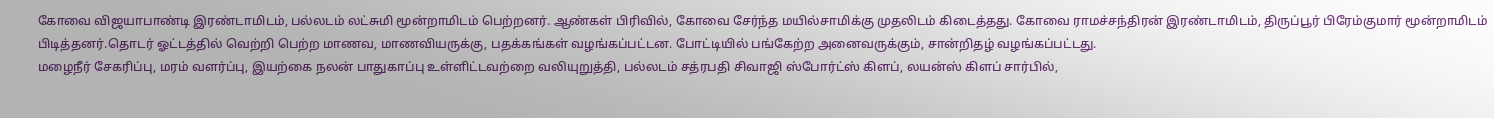கோவை விஜயாபாண்டி இரண்டாமிடம், பல்லடம் லட்சுமி மூன்றாமிடம் பெற்றனர். ஆண்கள் பிரிவில், கோவை சேர்ந்த மயில்சாமிக்கு முதலிடம் கிடைத்தது. கோவை ராமச்சந்திரன் இரண்டாமிடம், திருப்பூர் பிரேம்குமார் மூன்றாமிடம் பிடித்தனர்.தொடர் ஓட்டத்தில் வெற்றி பெற்ற மாணவ, மாணவியருக்கு, பதக்கங்கள் வழங்கப்பட்டன. போட்டியில் பங்கேற்ற அனைவருக்கும், சான்றிதழ் வழங்கப்பட்டது.
மழைநீர் சேகரிப்பு, மரம் வளர்ப்பு, இயற்கை நலன் பாதுகாப்பு உள்ளிட்டவற்றை வலியுறுத்தி, பல்லடம் சத்ரபதி சிவாஜி ஸ்போர்ட்ஸ் கிளப், லயன்ஸ் கிளப் சார்பில்,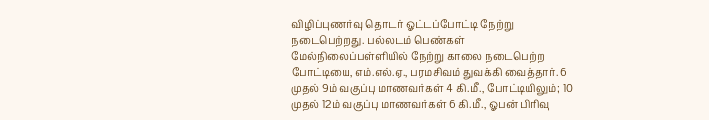விழிப்புணர்வு தொடர் ஓட்டப்போட்டி நேற்று நடைபெற்றது. பல்லடம் பெண்கள் மேல்நிலைப்பள்ளியில் நேற்று காலை நடைபெற்ற போட்டியை, எம்.எல்.ஏ., பரமசிவம் துவக்கி வைத்தார். 6 முதல் 9ம் வகுப்பு மாணவர்கள் 4 கி.மீ., போட்டியிலும்; 10 முதல் 12ம் வகுப்பு மாணவர்கள் 6 கி.மீ., ஓபன் பிரிவு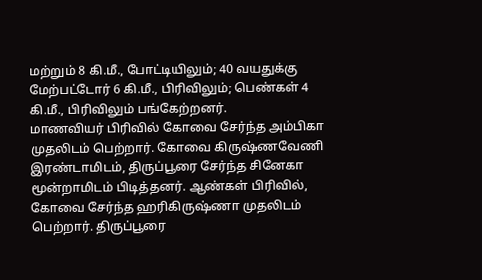மற்றும் 8 கி.மீ., போட்டியிலும்; 40 வயதுக்கு மேற்பட்டோர் 6 கி.மீ., பிரிவிலும்; பெண்கள் 4 கி.மீ., பிரிவிலும் பங்கேற்றனர்.
மாணவியர் பிரிவில் கோவை சேர்ந்த அம்பிகா முதலிடம் பெற்றார். கோவை கிருஷ்ணவேணி இரண்டாமிடம், திருப்பூரை சேர்ந்த சினேகா மூன்றாமிடம் பிடித்தனர். ஆண்கள் பிரிவில், கோவை சேர்ந்த ஹரிகிருஷ்ணா முதலிடம் பெற்றார். திருப்பூரை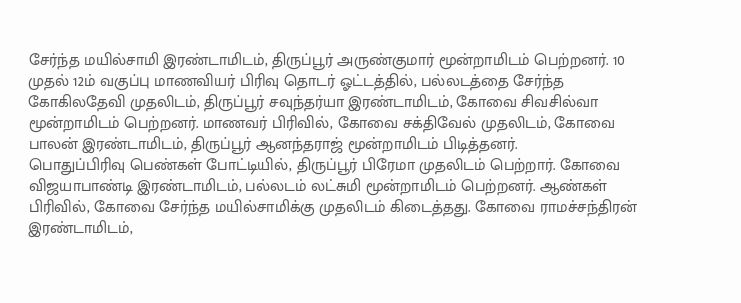சேர்ந்த மயில்சாமி இரண்டாமிடம், திருப்பூர் அருண்குமார் மூன்றாமிடம் பெற்றனர். 10 முதல் 12ம் வகுப்பு மாணவியர் பிரிவு தொடர் ஓட்டத்தில், பல்லடத்தை சேர்ந்த கோகிலதேவி முதலிடம், திருப்பூர் சவுந்தர்யா இரண்டாமிடம், கோவை சிவசில்வா மூன்றாமிடம் பெற்றனர். மாணவர் பிரிவில், கோவை சக்திவேல் முதலிடம், கோவை பாலன் இரண்டாமிடம், திருப்பூர் ஆனந்தராஜ் மூன்றாமிடம் பிடித்தனர்.
பொதுப்பிரிவு பெண்கள் போட்டியில், திருப்பூர் பிரேமா முதலிடம் பெற்றார். கோவை விஜயாபாண்டி இரண்டாமிடம், பல்லடம் லட்சுமி மூன்றாமிடம் பெற்றனர். ஆண்கள் பிரிவில், கோவை சேர்ந்த மயில்சாமிக்கு முதலிடம் கிடைத்தது. கோவை ராமச்சந்திரன் இரண்டாமிடம்,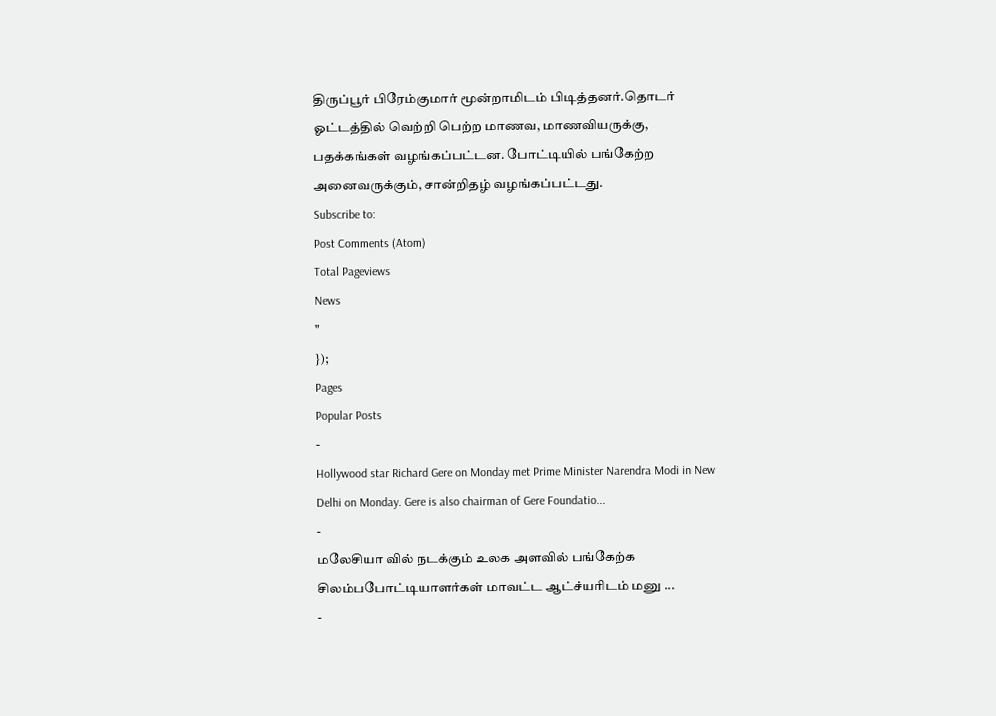திருப்பூர் பிரேம்குமார் மூன்றாமிடம் பிடித்தனர்.தொடர் ஓட்டத்தில் வெற்றி பெற்ற மாணவ, மாணவியருக்கு, பதக்கங்கள் வழங்கப்பட்டன. போட்டியில் பங்கேற்ற அனைவருக்கும், சான்றிதழ் வழங்கப்பட்டது.
Subscribe to:
Post Comments (Atom)
Total Pageviews
News
"
});
Pages
Popular Posts
-
Hollywood star Richard Gere on Monday met Prime Minister Narendra Modi in New Delhi on Monday. Gere is also chairman of Gere Foundatio...
-
மலேசியா வில் நடக்கும் உலக அளவில் பங்கேற்க சிலம்பபோட்டியாளர்கள் மாவட்ட ஆட்ச்யரிடம் மனு ...
-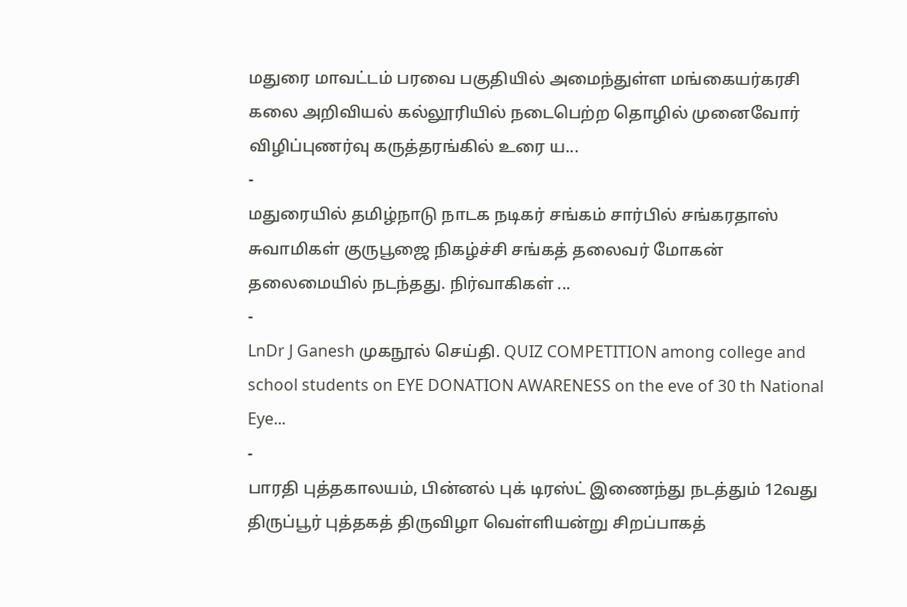மதுரை மாவட்டம் பரவை பகுதியில் அமைந்துள்ள மங்கையர்கரசி கலை அறிவியல் கல்லூரியில் நடைபெற்ற தொழில் முனைவோர் விழிப்புணர்வு கருத்தரங்கில் உரை ய...
-
மதுரையில் தமிழ்நாடு நாடக நடிகர் சங்கம் சார்பில் சங்கரதாஸ் சுவாமிகள் குருபூஜை நிகழ்ச்சி சங்கத் தலைவர் மோகன் தலைமையில் நடந்தது. நிர்வாகிகள் ...
-
LnDr J Ganesh முகநூல் செய்தி. QUIZ COMPETITION among college and school students on EYE DONATION AWARENESS on the eve of 30 th National Eye...
-
பாரதி புத்தகாலயம், பின்னல் புக் டிரஸ்ட் இணைந்து நடத்தும் 12வது திருப்பூர் புத்தகத் திருவிழா வெள்ளியன்று சிறப்பாகத்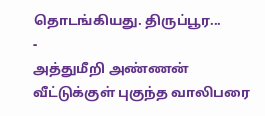தொடங்கியது. திருப்பூர...
-
அத்துமீறி அண்ணன் வீட்டுக்குள் புகுந்த வாலிபரை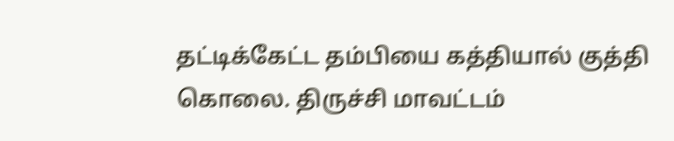தட்டிக்கேட்ட தம்பியை கத்தியால் குத்தி கொலை. திருச்சி மாவட்டம்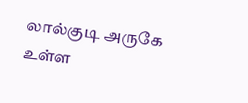லால்குடி அருகே உள்ள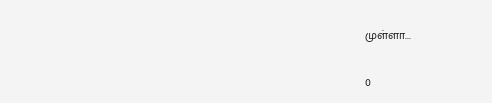முள்ளா...

0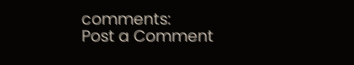comments:
Post a Comment